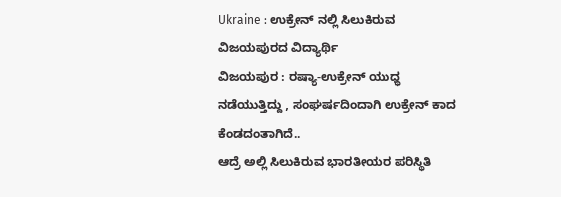Ukraine : ಉಕ್ರೇನ್ ನಲ್ಲಿ ಸಿಲುಕಿರುವ ವಿಜಯಪುರದ ವಿದ್ಯಾರ್ಥಿ
ವಿಜಯಪುರ : ರಷ್ಯಾ-ಉಕ್ರೇನ್ ಯುಧ್ಧ ನಡೆಯುತ್ತಿದ್ದು , ಸಂಘರ್ಷದಿಂದಾಗಿ ಉಕ್ರೇನ್ ಕಾದ ಕೆಂಡದಂತಾಗಿದೆ..
ಆದ್ರೆ ಅಲ್ಲಿ ಸಿಲುಕಿರುವ ಭಾರತೀಯರ ಪರಿಸ್ಥಿತಿ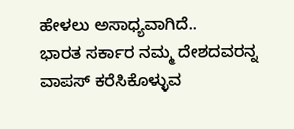ಹೇಳಲು ಅಸಾಧ್ಯವಾಗಿದೆ..
ಭಾರತ ಸರ್ಕಾರ ನಮ್ಮ ದೇಶದವರನ್ನ ವಾಪಸ್ ಕರೆಸಿಕೊಳ್ಳುವ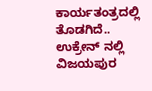ಕಾರ್ಯತಂತ್ರದಲ್ಲಿ ತೊಡಗಿದೆ..
ಉಕ್ರೇನ್ ನಲ್ಲಿ ವಿಜಯಪುರ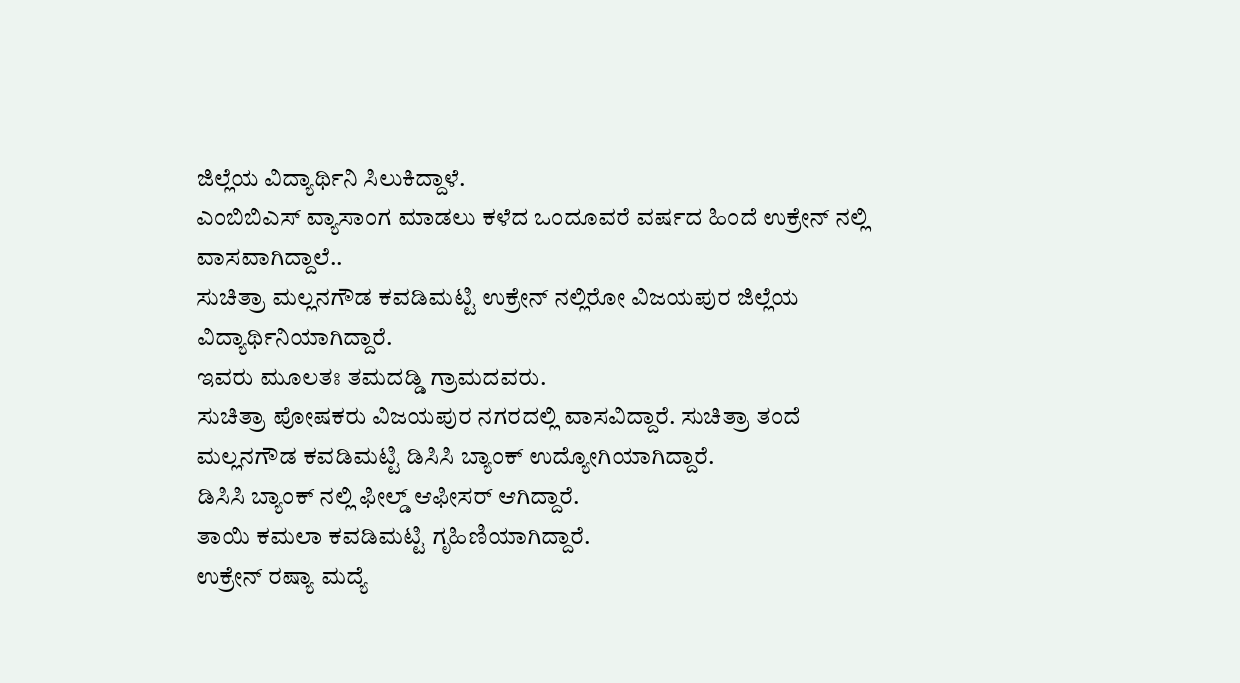ಜಿಲ್ಲೆಯ ವಿದ್ಯಾರ್ಥಿನಿ ಸಿಲುಕಿದ್ದಾಳೆ.
ಎಂಬಿಬಿಎಸ್ ವ್ಯಾಸಾಂಗ ಮಾಡಲು ಕಳೆದ ಒಂದೂವರೆ ವರ್ಷದ ಹಿಂದೆ ಉಕ್ರೇನ್ ನಲ್ಲಿ ವಾಸವಾಗಿದ್ದಾಲೆ..
ಸುಚಿತ್ರಾ ಮಲ್ಲನಗೌಡ ಕವಡಿಮಟ್ಟಿ ಉಕ್ರೇನ್ ನಲ್ಲಿರೋ ವಿಜಯಪುರ ಜಿಲ್ಲೆಯ ವಿದ್ಯಾರ್ಥಿನಿಯಾಗಿದ್ದಾರೆ.
ಇವರು ಮೂಲತಃ ತಮದಡ್ಡಿ ಗ್ರಾಮದವರು.
ಸುಚಿತ್ರಾ ಪೋಷಕರು ವಿಜಯಪುರ ನಗರದಲ್ಲಿ ವಾಸವಿದ್ದಾರೆ. ಸುಚಿತ್ರಾ ತಂದೆ ಮಲ್ಲನಗೌಡ ಕವಡಿಮಟ್ಟಿ ಡಿಸಿಸಿ ಬ್ಯಾಂಕ್ ಉದ್ಯೋಗಿಯಾಗಿದ್ದಾರೆ.
ಡಿಸಿಸಿ ಬ್ಯಾಂಕ್ ನಲ್ಲಿ ಫೀಲ್ಡ್ ಆಫೀಸರ್ ಆಗಿದ್ದಾರೆ.
ತಾಯಿ ಕಮಲಾ ಕವಡಿಮಟ್ಟಿ ಗೃಹಿಣಿಯಾಗಿದ್ದಾರೆ.
ಉಕ್ರೇನ್ ರಷ್ಯಾ ಮದ್ಯೆ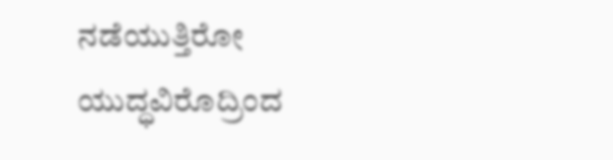ನಡೆಯುತ್ತಿರೋ ಯುದ್ಧವಿರೊದ್ರಿಂದ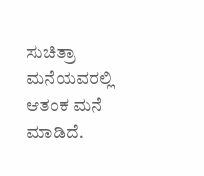ಸುಚಿತ್ರಾ ಮನೆಯವರಲ್ಲಿ ಆತಂಕ ಮನೆ ಮಾಡಿದೆ.